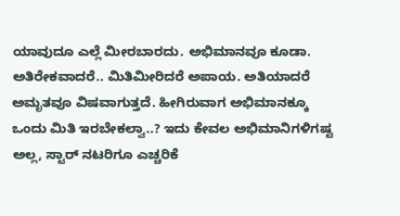ಯಾವುದೂ ಎಲ್ಲೆ ಮೀರಬಾರದು. ಅಭಿಮಾನವೂ ಕೂಡಾ. ಅತಿರೇಕವಾದರೆ.. ಮಿತಿಮೀರಿದರೆ ಅಪಾಯ. ಅತಿಯಾದರೆ ಅಮೃತವೂ ವಿಷವಾಗುತ್ತದೆ. ಹೀಗಿರುವಾಗ ಅಭಿಮಾನಕ್ಕೂ ಒಂದು ಮಿತಿ ಇರಬೇಕಲ್ವಾ..? ಇದು ಕೇವಲ ಅಭಿಮಾನಿಗಳಿಗಷ್ಟ ಅಲ್ಲ, ಸ್ಟಾರ್ ನಟರಿಗೂ ಎಚ್ಚರಿಕೆ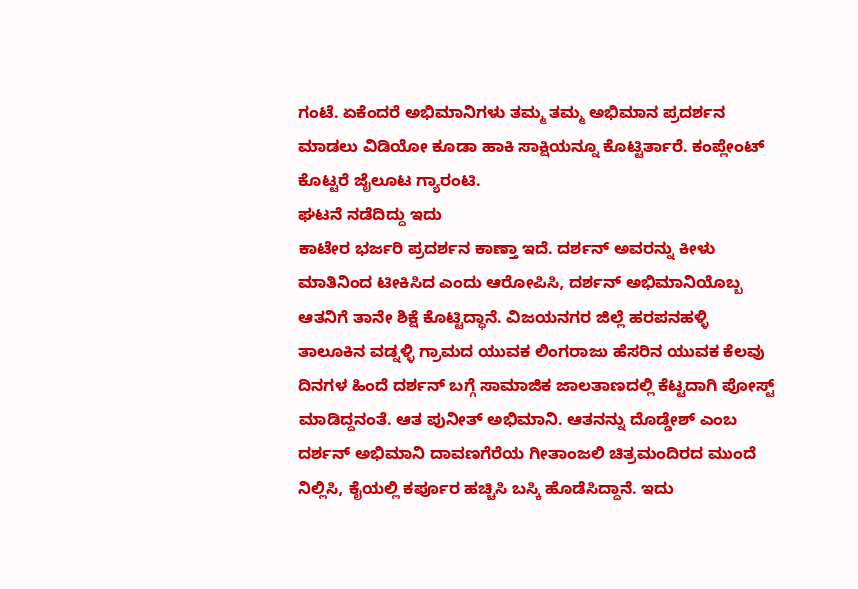ಗಂಟೆ. ಏಕೆಂದರೆ ಅಭಿಮಾನಿಗಳು ತಮ್ಮ ತಮ್ಮ ಅಭಿಮಾನ ಪ್ರದರ್ಶನ ಮಾಡಲು ವಿಡಿಯೋ ಕೂಡಾ ಹಾಕಿ ಸಾಕ್ಷಿಯನ್ನೂ ಕೊಟ್ಟಿರ್ತಾರೆ. ಕಂಪ್ಲೇಂಟ್ ಕೊಟ್ಟರೆ ಜೈಲೂಟ ಗ್ಯಾರಂಟಿ.
ಘಟನೆ ನಡೆದಿದ್ದು ಇದು
ಕಾಟೇರ ಭರ್ಜರಿ ಪ್ರದರ್ಶನ ಕಾಣ್ತಾ ಇದೆ. ದರ್ಶನ್ ಅವರನ್ನು ಕೀಳು ಮಾತಿನಿಂದ ಟೀಕಿಸಿದ ಎಂದು ಆರೋಪಿಸಿ, ದರ್ಶನ್ ಅಭಿಮಾನಿಯೊಬ್ಬ ಆತನಿಗೆ ತಾನೇ ಶಿಕ್ಷೆ ಕೊಟ್ಟಿದ್ಧಾನೆ. ವಿಜಯನಗರ ಜಿಲ್ಲೆ ಹರಪನಹಳ್ಳಿ ತಾಲೂಕಿನ ವಡ್ನಳ್ಳಿ ಗ್ರಾಮದ ಯುವಕ ಲಿಂಗರಾಜು ಹೆಸರಿನ ಯುವಕ ಕೆಲವು ದಿನಗಳ ಹಿಂದೆ ದರ್ಶನ್ ಬಗ್ಗೆ ಸಾಮಾಜಿಕ ಜಾಲತಾಣದಲ್ಲಿ ಕೆಟ್ಟದಾಗಿ ಪೋಸ್ಟ್ ಮಾಡಿದ್ದನಂತೆ. ಆತ ಪುನೀತ್ ಅಭಿಮಾನಿ. ಆತನನ್ನು ದೊಡ್ಡೇಶ್ ಎಂಬ ದರ್ಶನ್ ಅಭಿಮಾನಿ ದಾವಣಗೆರೆಯ ಗೀತಾಂಜಲಿ ಚಿತ್ರಮಂದಿರದ ಮುಂದೆ ನಿಲ್ಲಿಸಿ, ಕೈಯಲ್ಲಿ ಕರ್ಪೂರ ಹಚ್ಚಿಸಿ ಬಸ್ಕಿ ಹೊಡೆಸಿದ್ದಾನೆ. ಇದು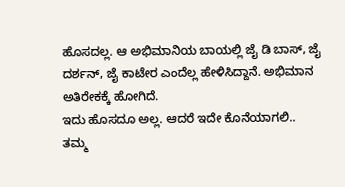ಹೊಸದಲ್ಲ. ಆ ಅಭಿಮಾನಿಯ ಬಾಯಲ್ಲಿ ಜೈ ಡಿ ಬಾಸ್, ಜೈ ದರ್ಶನ್, ಜೈ ಕಾಟೇರ ಎಂದೆಲ್ಲ ಹೇಳಿಸಿದ್ದಾನೆ. ಅಭಿಮಾನ ಅತಿರೇಕಕ್ಕೆ ಹೋಗಿದೆ.
ಇದು ಹೊಸದೂ ಅಲ್ಲ. ಆದರೆ ಇದೇ ಕೊನೆಯಾಗಲಿ..
ತಮ್ಮ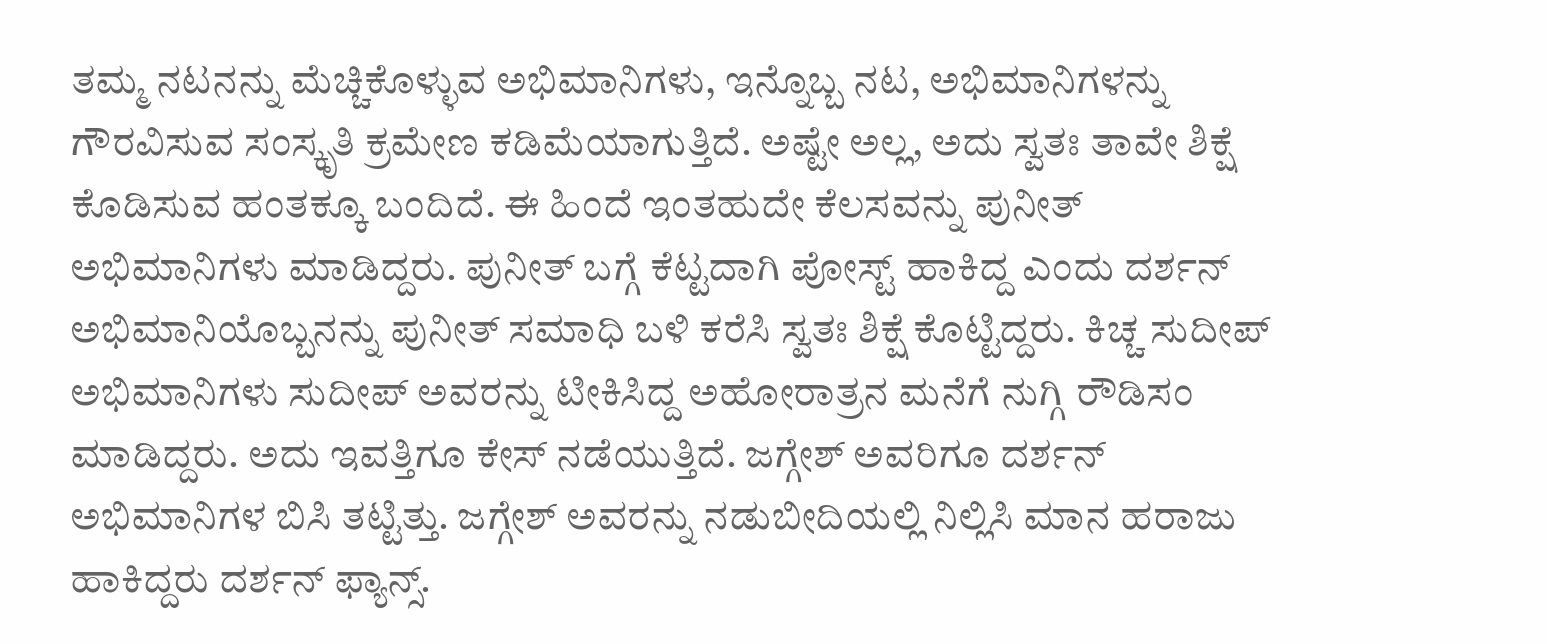ತಮ್ಮ ನಟನನ್ನು ಮೆಚ್ಚಿಕೊಳ್ಳುವ ಅಭಿಮಾನಿಗಳು, ಇನ್ನೊಬ್ಬ ನಟ, ಅಭಿಮಾನಿಗಳನ್ನು ಗೌರವಿಸುವ ಸಂಸ್ಕೃತಿ ಕ್ರಮೇಣ ಕಡಿಮೆಯಾಗುತ್ತಿದೆ. ಅಷ್ಟೇ ಅಲ್ಲ, ಅದು ಸ್ವತಃ ತಾವೇ ಶಿಕ್ಷೆ ಕೊಡಿಸುವ ಹಂತಕ್ಕೂ ಬಂದಿದೆ. ಈ ಹಿಂದೆ ಇಂತಹುದೇ ಕೆಲಸವನ್ನು ಪುನೀತ್ ಅಭಿಮಾನಿಗಳು ಮಾಡಿದ್ದರು. ಪುನೀತ್ ಬಗ್ಗೆ ಕೆಟ್ಟದಾಗಿ ಪೋಸ್ಟ್ ಹಾಕಿದ್ದ ಎಂದು ದರ್ಶನ್ ಅಭಿಮಾನಿಯೊಬ್ಬನನ್ನು ಪುನೀತ್ ಸಮಾಧಿ ಬಳಿ ಕರೆಸಿ ಸ್ವತಃ ಶಿಕ್ಷೆ ಕೊಟ್ಟಿದ್ದರು. ಕಿಚ್ಚ ಸುದೀಪ್ ಅಭಿಮಾನಿಗಳು ಸುದೀಪ್ ಅವರನ್ನು ಟೀಕಿಸಿದ್ದ ಅಹೋರಾತ್ರನ ಮನೆಗೆ ನುಗ್ಗಿ ರೌಡಿಸಂ ಮಾಡಿದ್ದರು. ಅದು ಇವತ್ತಿಗೂ ಕೇಸ್ ನಡೆಯುತ್ತಿದೆ. ಜಗ್ಗೇಶ್ ಅವರಿಗೂ ದರ್ಶನ್ ಅಭಿಮಾನಿಗಳ ಬಿಸಿ ತಟ್ಟಿತ್ತು. ಜಗ್ಗೇಶ್ ಅವರನ್ನು ನಡುಬೀದಿಯಲ್ಲಿ ನಿಲ್ಲಿಸಿ ಮಾನ ಹರಾಜು ಹಾಕಿದ್ದರು ದರ್ಶನ್ ಫ್ಯಾನ್ಸ್.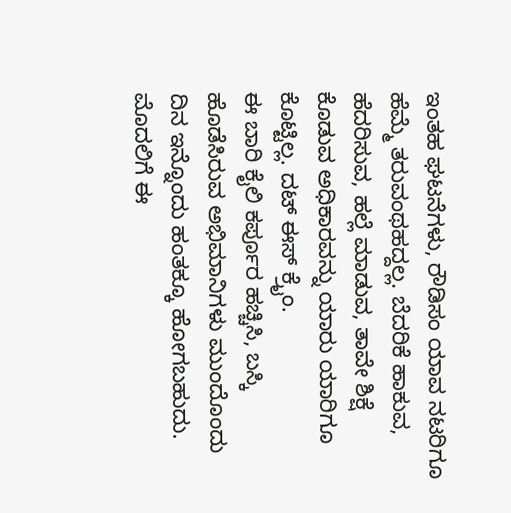ಇಂತಹ ಘಟನೆಗಳು, ರೌಡಿಸಂ ಯಾವ ನಟರಿಗೂ ಹೆಮ್ಮೆ ತರುವಂಥಹದ್ದಲ್ಲ. ಬೆದರಿಕೆ ಹಾಕುವ, ಹೆದರಿಸುವ, ಹಲ್ಲೆ ಮಾಡುವ, ತಾವೇ ಶಿಕ್ಷೆ ಕೊಡುವ ಅಧಿಕಾರವನ್ನು ಯಾರು ಯಾರಿಗೂ ಕೊಟ್ಟಿಲ್ಲ. ದಟ್ ಈಸ್ ಕ್ರೈಂ.
ಈ ಬಾರಿ ಕೈಲಿ ಕರ್ಪೂರ ಹಚ್ಚಿಸಿ, ಬಸ್ಕಿ ಹೊಡೆಸಿರುವ ಅಭಿಮಾನಿಗಳು ಮುಂದೊಂದು ದಿನ ಇನ್ನೊಂದು ಹಂತಕ್ಕೂ ಹೋಗಬಹುದು. ಮೊದಲಿಗೆ ಈ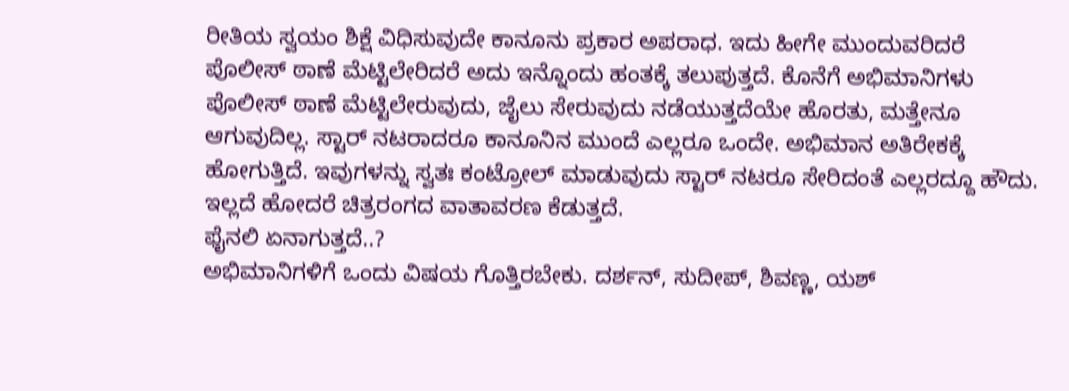ರೀತಿಯ ಸ್ವಯಂ ಶಿಕ್ಷೆ ವಿಧಿಸುವುದೇ ಕಾನೂನು ಪ್ರಕಾರ ಅಪರಾಧ. ಇದು ಹೀಗೇ ಮುಂದುವರಿದರೆ ಪೊಲೀಸ್ ಠಾಣೆ ಮೆಟ್ಟಿಲೇರಿದರೆ ಅದು ಇನ್ನೊಂದು ಹಂತಕ್ಕೆ ತಲುಪುತ್ತದೆ. ಕೊನೆಗೆ ಅಭಿಮಾನಿಗಳು ಪೊಲೀಸ್ ಠಾಣೆ ಮೆಟ್ಟಿಲೇರುವುದು, ಜೈಲು ಸೇರುವುದು ನಡೆಯುತ್ತದೆಯೇ ಹೊರತು, ಮತ್ತೇನೂ ಆಗುವುದಿಲ್ಲ. ಸ್ಟಾರ್ ನಟರಾದರೂ ಕಾನೂನಿನ ಮುಂದೆ ಎಲ್ಲರೂ ಒಂದೇ. ಅಭಿಮಾನ ಅತಿರೇಕಕ್ಕೆ ಹೋಗುತ್ತಿದೆ. ಇವುಗಳನ್ನು ಸ್ವತಃ ಕಂಟ್ರೋಲ್ ಮಾಡುವುದು ಸ್ಟಾರ್ ನಟರೂ ಸೇರಿದಂತೆ ಎಲ್ಲರದ್ದೂ ಹೌದು. ಇಲ್ಲದೆ ಹೋದರೆ ಚಿತ್ರರಂಗದ ವಾತಾವರಣ ಕೆಡುತ್ತದೆ.
ಫೈನಲಿ ಏನಾಗುತ್ತದೆ..?
ಅಭಿಮಾನಿಗಳಿಗೆ ಒಂದು ವಿಷಯ ಗೊತ್ತಿರಬೇಕು. ದರ್ಶನ್, ಸುದೀಪ್, ಶಿವಣ್ಣ, ಯಶ್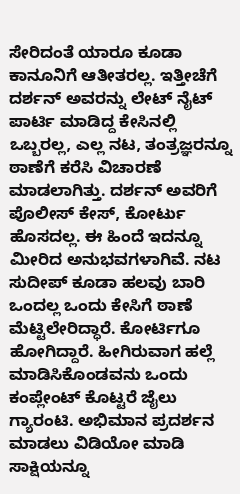ಸೇರಿದಂತೆ ಯಾರೂ ಕೂಡಾ ಕಾನೂನಿಗೆ ಆತೀತರಲ್ಲ. ಇತ್ತೀಚೆಗೆ ದರ್ಶನ್ ಅವರನ್ನು ಲೇಟ್ ನೈಟ್ ಪಾರ್ಟಿ ಮಾಡಿದ್ದ ಕೇಸಿನಲ್ಲಿ ಒಬ್ಬರಲ್ಲ, ಎಲ್ಲ ನಟ, ತಂತ್ರಜ್ಞರನ್ನೂ ಠಾಣೆಗೆ ಕರೆಸಿ ವಿಚಾರಣೆ ಮಾಡಲಾಗಿತ್ತು. ದರ್ಶನ್ ಅವರಿಗೆ ಪೊಲೀಸ್ ಕೇಸ್, ಕೋರ್ಟು ಹೊಸದಲ್ಲ. ಈ ಹಿಂದೆ ಇದನ್ನೂ ಮೀರಿದ ಅನುಭವಗಳಾಗಿವೆ. ನಟ ಸುದೀಪ್ ಕೂಡಾ ಹಲವು ಬಾರಿ ಒಂದಲ್ಲ ಒಂದು ಕೇಸಿಗೆ ಠಾಣೆ ಮೆಟ್ಟಿಲೇರಿದ್ಧಾರೆ. ಕೋರ್ಟಿಗೂ ಹೋಗಿದ್ದಾರೆ. ಹೀಗಿರುವಾಗ ಹಲ್ಲೆ ಮಾಡಿಸಿಕೊಂಡವನು ಒಂದು ಕಂಪ್ಲೇಂಟ್ ಕೊಟ್ಟರೆ ಜೈಲು ಗ್ಯಾರಂಟಿ. ಅಭಿಮಾನ ಪ್ರದರ್ಶನ ಮಾಡಲು ವಿಡಿಯೋ ಮಾಡಿ ಸಾಕ್ಷಿಯನ್ನೂ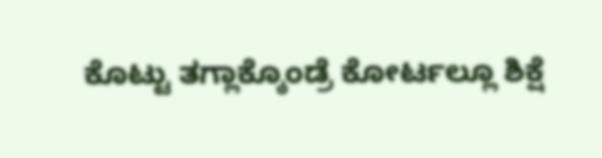ಕೊಟ್ಟು ತಗ್ಲಾಕ್ಕೊಂಡ್ರೆ ಕೋರ್ಟಲ್ಲೂ ಶಿಕ್ಷೆ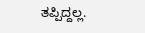ತಪ್ಪಿದ್ದಲ್ಲ.